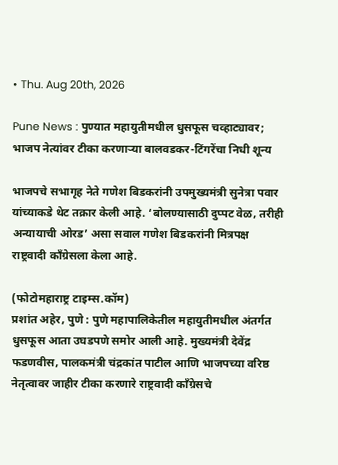• Thu. Aug 20th, 2026

Pune News : पुण्यात महायुतीमधील धुसफूस चव्हाट्यावर; भाजप नेत्यांवर टीका करणाऱ्या बालवडकर-टिंगरेंचा निधी शून्य

भाजपचे सभागृह नेते गणेश बिडकरांनी उपमुख्यमंत्री सुनेत्रा पवार यांच्याकडे थेट तक्रार केली आहे. ‘बोलण्यासाठी दुप्पट वेळ, तरीही अन्यायाची ओरड’ असा सवाल गणेश बिडकरांनी मित्रपक्ष राष्ट्रवादी काँग्रेसला केला आहे.

(फोटोमहाराष्ट्र टाइम्स.कॉम)
प्रशांत अहेर, पुणे : पुणे महापालिकेतील महायुतीमधील अंतर्गत धुसफूस आता उघडपणे समोर आली आहे. मुख्यमंत्री देवेंद्र फडणवीस, पालकमंत्री चंद्रकांत पाटील आणि भाजपच्या वरिष्ठ नेतृत्वावर जाहीर टीका करणारे राष्ट्रवादी काँग्रेसचे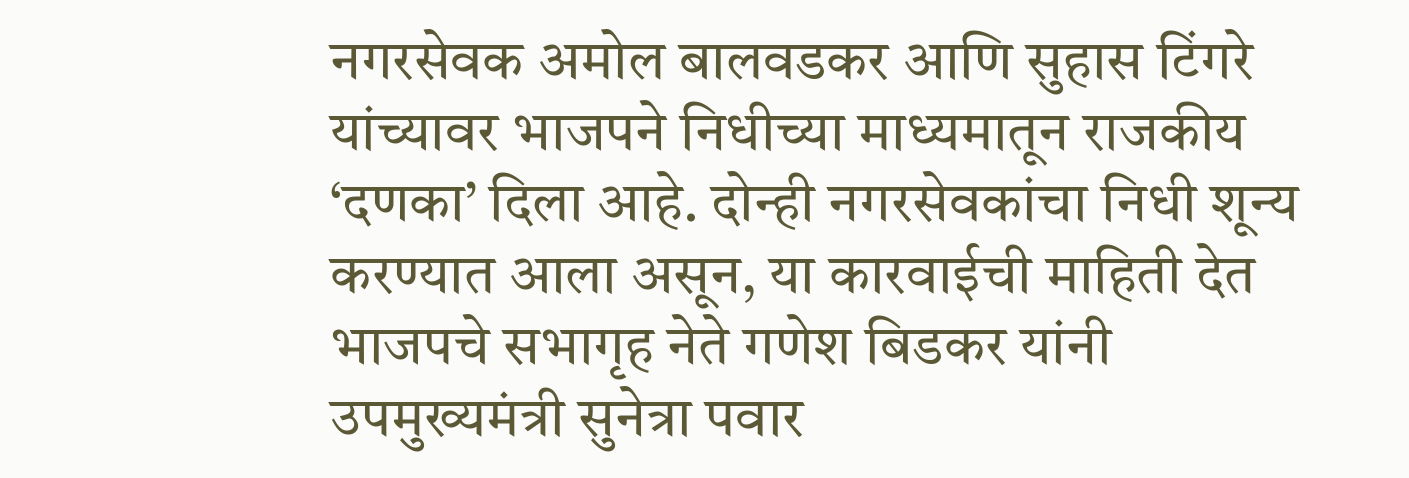नगरसेवक अमोल बालवडकर आणि सुहास टिंगरे यांच्यावर भाजपने निधीच्या माध्यमातून राजकीय ‘दणका’ दिला आहे. दोन्ही नगरसेवकांचा निधी शून्य करण्यात आला असून, या कारवाईची माहिती देत भाजपचे सभागृह नेते गणेश बिडकर यांनी उपमुख्यमंत्री सुनेत्रा पवार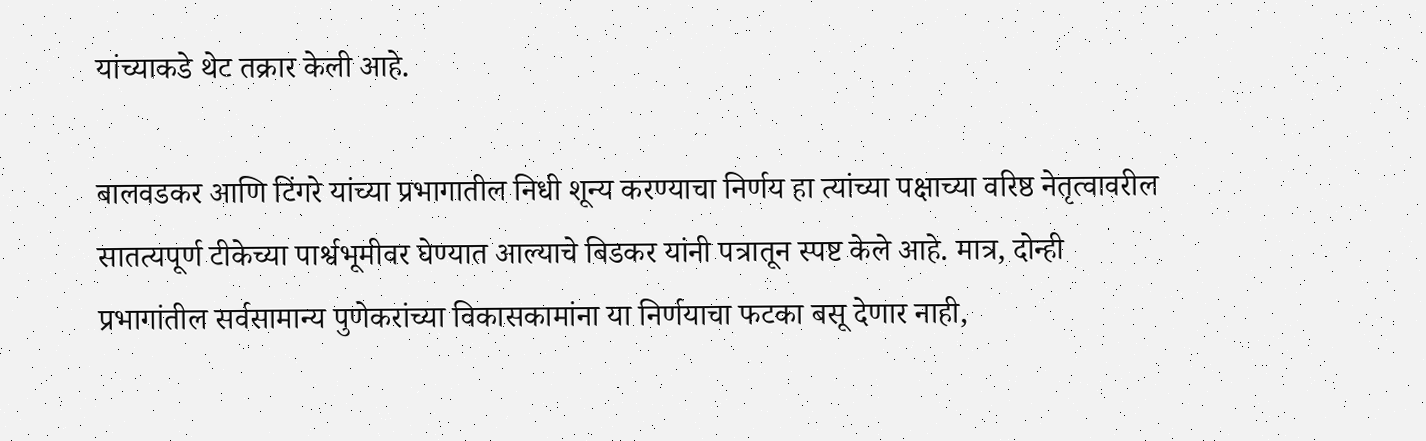यांच्याकडे थेट तक्रार केली आहे.

बालवडकर आणि टिंगरे यांच्या प्रभागातील निधी शून्य करण्याचा निर्णय हा त्यांच्या पक्षाच्या वरिष्ठ नेतृत्वावरील सातत्यपूर्ण टीकेच्या पार्श्वभूमीवर घेण्यात आल्याचे बिडकर यांनी पत्रातून स्पष्ट केले आहे. मात्र, दोन्ही प्रभागांतील सर्वसामान्य पुणेकरांच्या विकासकामांना या निर्णयाचा फटका बसू देणार नाही,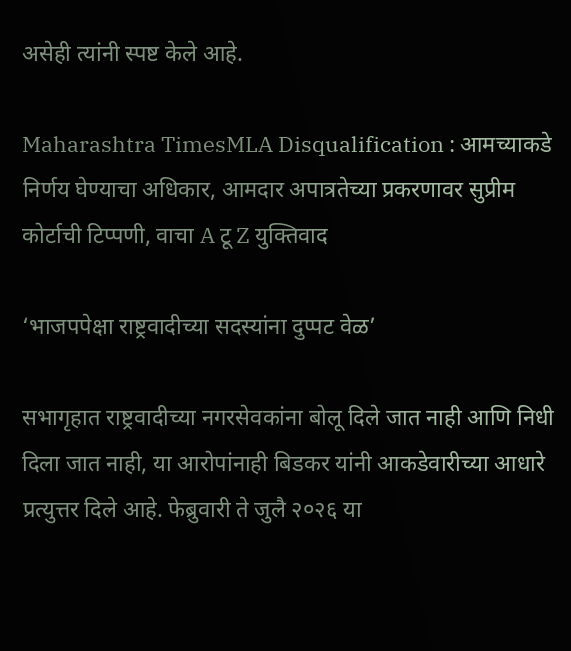असेही त्यांनी स्पष्ट केले आहे.

Maharashtra TimesMLA Disqualification : आमच्याकडे निर्णय घेण्याचा अधिकार, आमदार अपात्रतेच्या प्रकरणावर सुप्रीम कोर्टाची टिप्पणी, वाचा A टू Z युक्तिवाद

‘भाजपपेक्षा राष्ट्रवादीच्या सदस्यांना दुप्पट वेळ’

सभागृहात राष्ट्रवादीच्या नगरसेवकांना बोलू दिले जात नाही आणि निधी दिला जात नाही, या आरोपांनाही बिडकर यांनी आकडेवारीच्या आधारे प्रत्युत्तर दिले आहे. फेब्रुवारी ते जुलै २०२६ या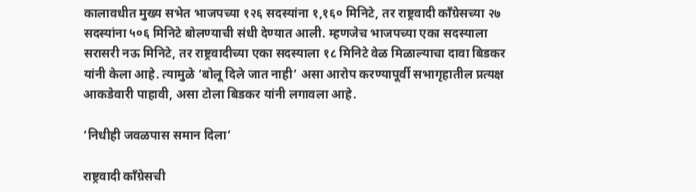कालावधीत मुख्य सभेत भाजपच्या १२६ सदस्यांना १,१६० मिनिटे, तर राष्ट्रवादी काँग्रेसच्या २७ सदस्यांना ५०६ मिनिटे बोलण्याची संधी देण्यात आली. म्हणजेच भाजपच्या एका सदस्याला सरासरी नऊ मिनिटे, तर राष्ट्रवादीच्या एका सदस्याला १८ मिनिटे वेळ मिळाल्याचा दावा बिडकर यांनी केला आहे. त्यामुळे ‘बोलू दिले जात नाही’ असा आरोप करण्यापूर्वी सभागृहातील प्रत्यक्ष आकडेवारी पाहावी, असा टोला बिडकर यांनी लगावला आहे.

‘निधीही जवळपास समान दिला’

राष्ट्रवादी काँग्रेसची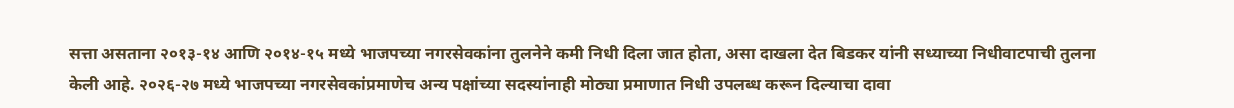सत्ता असताना २०१३-१४ आणि २०१४-१५ मध्ये भाजपच्या नगरसेवकांना तुलनेने कमी निधी दिला जात होता, असा दाखला देत बिडकर यांनी सध्याच्या निधीवाटपाची तुलना केली आहे. २०२६-२७ मध्ये भाजपच्या नगरसेवकांप्रमाणेच अन्य पक्षांच्या सदस्यांनाही मोठ्या प्रमाणात निधी उपलब्ध करून दिल्याचा दावा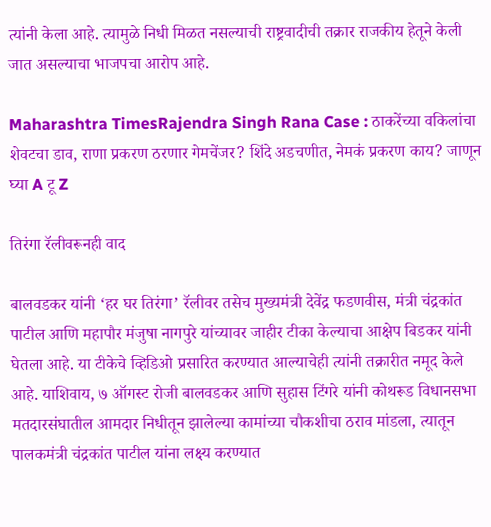त्यांनी केला आहे. त्यामुळे निधी मिळत नसल्याची राष्ट्रवादीची तक्रार राजकीय हेतूने केली जात असल्याचा भाजपचा आरोप आहे.

Maharashtra TimesRajendra Singh Rana Case : ठाकरेंच्या वकिलांचा शेवटचा डाव, राणा प्रकरण ठरणार गेमचेंजर? शिंदे अडचणीत, नेमकं प्रकरण काय? जाणून घ्या A टू Z

तिरंगा रॅलीवरूनही वाद

बालवडकर यांनी ‘हर घर तिरंगा’ रॅलीवर तसेच मुख्यमंत्री देवेंद्र फडणवीस, मंत्री चंद्रकांत पाटील आणि महापौर मंजुषा नागपुरे यांच्यावर जाहीर टीका केल्याचा आक्षेप बिडकर यांनी घेतला आहे. या टीकेचे व्हिडिओ प्रसारित करण्यात आल्याचेही त्यांनी तक्रारीत नमूद केले आहे. याशिवाय, ७ ऑगस्ट रोजी बालवडकर आणि सुहास टिंगरे यांनी कोथरूड विधानसभा मतदारसंघातील आमदार निधीतून झालेल्या कामांच्या चौकशीचा ठराव मांडला, त्यातून पालकमंत्री चंद्रकांत पाटील यांना लक्ष्य करण्यात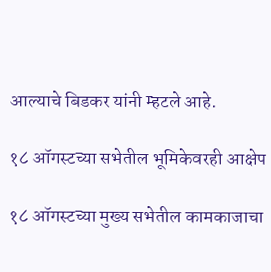आल्याचे बिडकर यांनी म्हटले आहे.

१८ ऑगस्टच्या सभेतील भूमिकेवरही आक्षेप

१८ ऑगस्टच्या मुख्य सभेतील कामकाजाचा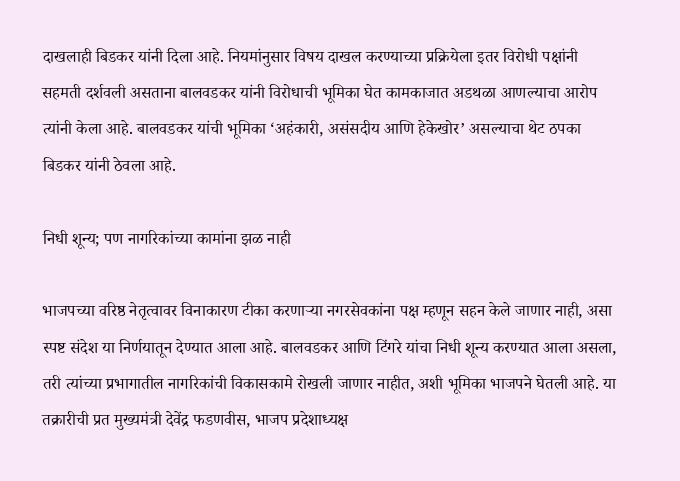दाखलाही बिडकर यांनी दिला आहे. नियमांनुसार विषय दाखल करण्याच्या प्रक्रियेला इतर विरोधी पक्षांनी सहमती दर्शवली असताना बालवडकर यांनी विरोधाची भूमिका घेत कामकाजात अडथळा आणल्याचा आरोप त्यांनी केला आहे. बालवडकर यांची भूमिका ‘अहंकारी, असंसदीय आणि हेकेखोर’ असल्याचा थेट ठपका बिडकर यांनी ठेवला आहे.

निधी शून्य; पण नागरिकांच्या कामांना झळ नाही

भाजपच्या वरिष्ठ नेतृत्वावर विनाकारण टीका करणाऱ्या नगरसेवकांना पक्ष म्हणून सहन केले जाणार नाही, असा स्पष्ट संदेश या निर्णयातून देण्यात आला आहे. बालवडकर आणि टिंगरे यांचा निधी शून्य करण्यात आला असला, तरी त्यांच्या प्रभागातील नागरिकांची विकासकामे रोखली जाणार नाहीत, अशी भूमिका भाजपने घेतली आहे. या तक्रारीची प्रत मुख्यमंत्री देवेंद्र फडणवीस, भाजप प्रदेशाध्यक्ष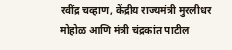रवींद्र चव्हाण, केंद्रीय राज्यमंत्री मुरलीधर मोहोळ आणि मंत्री चंद्रकांत पाटील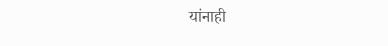यांनाही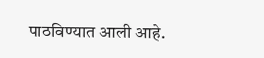पाठविण्यात आली आहे.